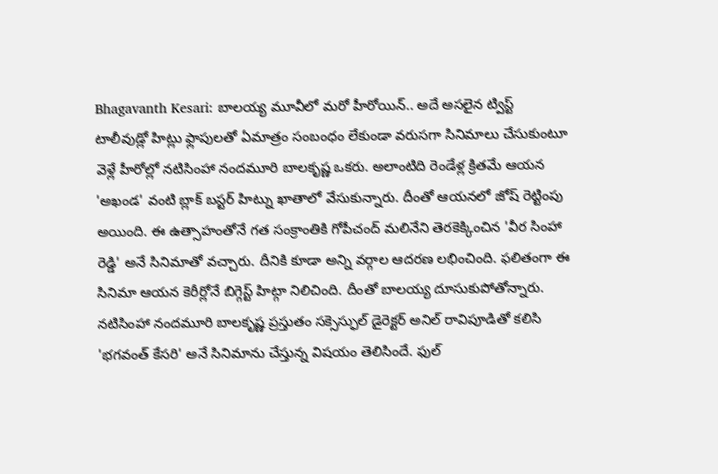Bhagavanth Kesari: బాలయ్య మూవీలో మరో హీరోయిన్.. అదే అసలైన ట్విస్ట్
టాలీవుడ్లో హిట్లు ఫ్లాపులతో ఏమాత్రం సంబంధం లేకుండా వరుసగా సినిమాలు చేసుకుంటూ వెళ్లే హీరోల్లో నటిసింహా నందమూరి బాలకృష్ణ ఒకరు. అలాంటిది రెండేళ్ల క్రితమే ఆయన 'అఖండ' వంటి బ్లాక్ బస్టర్ హిట్ను ఖాతాలో వేసుకున్నారు. దీంతో ఆయనలో జోష్ రెట్టింపు అయింది. ఈ ఉత్సాహంతోనే గత సంక్రాంతికి గోపీచంద్ మలినేని తెరకెక్కించిన 'వీర సింహా రెడ్డి' అనే సినిమాతో వచ్చారు. దీనికి కూడా అన్ని వర్గాల ఆదరణ లభించింది. ఫలితంగా ఈ సినిమా ఆయన కెరీర్లోనే బిగ్గెస్ట్ హిట్గా నిలిచింది. దీంతో బాలయ్య దూసుకుపోతోన్నారు.
నటిసింహా నందమూరి బాలకృష్ణ ప్రస్తుతం సక్సెస్ఫుల్ డైరెక్టర్ అనిల్ రావిపూడితో కలిసి 'భగవంత్ కేసరి' అనే సినిమాను చేస్తున్న విషయం తెలిసిందే. ఫుల్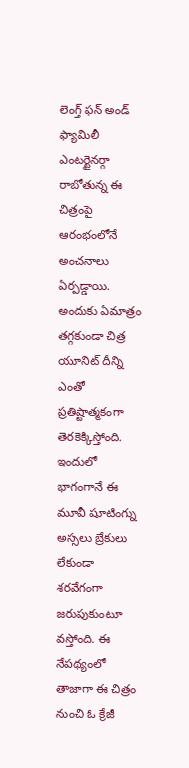లెంగ్త్ ఫన్ అండ్ ఫ్యామిలీ ఎంటర్టైనర్గా రాబోతున్న ఈ చిత్రంపై ఆరంభంలోనే అంచనాలు ఏర్పడ్డాయి. అందుకు ఏమాత్రం తగ్గకుండా చిత్ర యూనిట్ దీన్ని ఎంతో ప్రతిష్టాత్మకంగా తెరకెక్కిస్తోంది. ఇందులో భాగంగానే ఈ మూవీ షూటింగ్ను అస్సలు బ్రేకులు లేకుండా శరవేగంగా జరుపుకుంటూ వస్తోంది. ఈ నేపథ్యంలో తాజాగా ఈ చిత్రం నుంచి ఓ క్రేజీ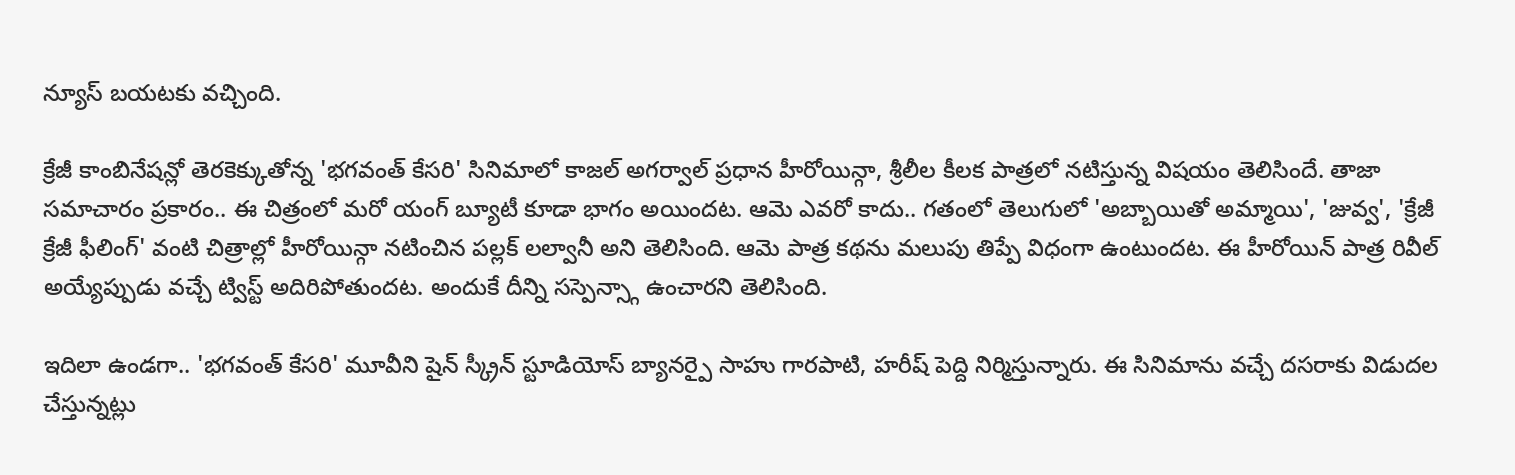న్యూస్ బయటకు వచ్చింది.

క్రేజీ కాంబినేషన్లో తెరకెక్కుతోన్న 'భగవంత్ కేసరి' సినిమాలో కాజల్ అగర్వాల్ ప్రధాన హీరోయిన్గా, శ్రీలీల కీలక పాత్రలో నటిస్తున్న విషయం తెలిసిందే. తాజా సమాచారం ప్రకారం.. ఈ చిత్రంలో మరో యంగ్ బ్యూటీ కూడా భాగం అయిందట. ఆమె ఎవరో కాదు.. గతంలో తెలుగులో 'అబ్బాయితో అమ్మాయి', 'జువ్వ', 'క్రేజీ క్రేజీ ఫీలింగ్' వంటి చిత్రాల్లో హీరోయిన్గా నటించిన పల్లక్ లల్వానీ అని తెలిసింది. ఆమె పాత్ర కథను మలుపు తిప్పే విధంగా ఉంటుందట. ఈ హీరోయిన్ పాత్ర రివీల్ అయ్యేప్పుడు వచ్చే ట్విస్ట్ అదిరిపోతుందట. అందుకే దీన్ని సస్పెన్స్గా ఉంచారని తెలిసింది.

ఇదిలా ఉండగా.. 'భగవంత్ కేసరి' మూవీని షైన్ స్క్రీన్ స్టూడియోస్ బ్యానర్పై సాహు గారపాటి, హరీష్ పెద్ది నిర్మిస్తున్నారు. ఈ సినిమాను వచ్చే దసరాకు విడుదల చేస్తున్నట్లు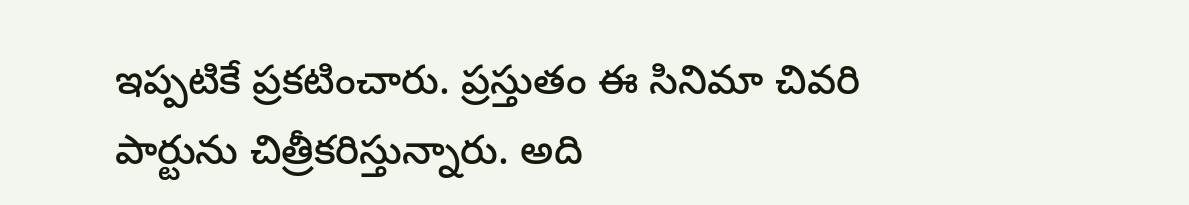ఇప్పటికే ప్రకటించారు. ప్రస్తుతం ఈ సినిమా చివరి పార్టును చిత్రీకరిస్తున్నారు. అది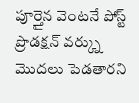పూర్తైన వెంటనే పోస్ట్ ప్రొడక్షన్ వర్క్ను మొదలు పెడతారని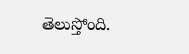తెలుస్తోంది.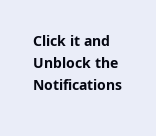Click it and Unblock the Notifications